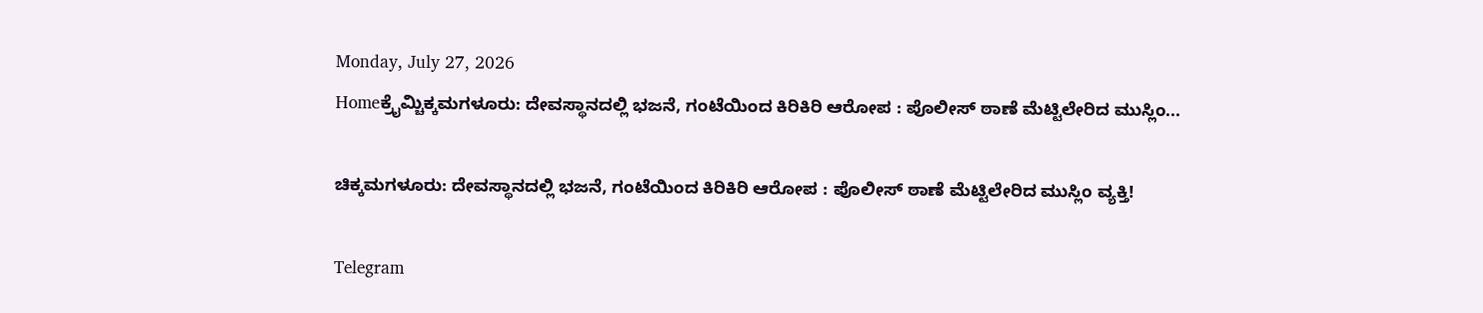Monday, July 27, 2026
Homeಕ್ರೈಮ್ಚಿಕ್ಕಮಗಳೂರು: ದೇವಸ್ಥಾನದಲ್ಲಿ ಭಜನೆ, ಗಂಟೆಯಿಂದ ಕಿರಿಕಿರಿ ಆರೋಪ : ಪೊಲೀಸ್‌ ಠಾಣೆ ಮೆಟ್ಟಿಲೇರಿದ ಮುಸ್ಲಿಂ...

ಚಿಕ್ಕಮಗಳೂರು: ದೇವಸ್ಥಾನದಲ್ಲಿ ಭಜನೆ, ಗಂಟೆಯಿಂದ ಕಿರಿಕಿರಿ ಆರೋಪ : ಪೊಲೀಸ್‌ ಠಾಣೆ ಮೆಟ್ಟಿಲೇರಿದ ಮುಸ್ಲಿಂ ವ್ಯಕ್ತಿ!

Telegram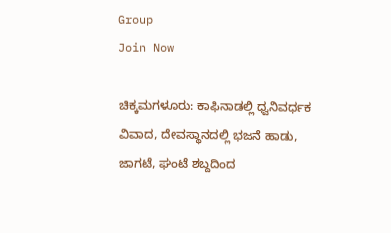Group
Join Now

ಚಿಕ್ಕಮಗಳೂರು: ಕಾಫಿನಾಡಲ್ಲಿ ಧ್ವನಿವರ್ಧಕ ವಿವಾದ, ದೇವಸ್ಥಾನದಲ್ಲಿ ಭಜನೆ ಹಾಡು, ಜಾಗಟೆ, ಘಂಟೆ ಶಬ್ದದಿಂದ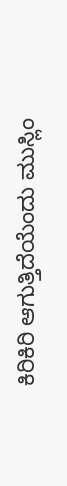ಕಿರಿಕಿರಿ ಆಗುತ್ತಿದೆಯೆಂದು ಮುಸ್ಲಿಂ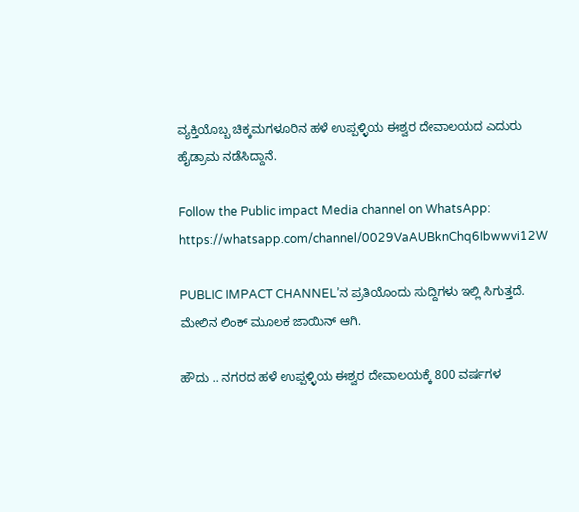ವ್ಯಕ್ತಿಯೊಬ್ಬ ಚಿಕ್ಕಮಗಳೂರಿನ ಹಳೆ ಉಪ್ಪಳ್ಳಿಯ ಈಶ್ವರ ದೇವಾಲಯದ ಎದುರು ಹೈಡ್ರಾಮ ನಡೆಸಿದ್ದಾನೆ.

Follow the Public impact Media channel on WhatsApp: https://whatsapp.com/channel/0029VaAUBknChq6Ibwwvi12W

PUBLIC IMPACT CHANNEL’ನ ಪ್ರತಿಯೊಂದು ಸುದ್ದಿಗಳು ಇಲ್ಲಿ ಸಿಗುತ್ತದೆ. ಮೇಲಿನ ಲಿಂಕ್ ಮೂಲಕ ಜಾಯಿನ್ ಆಗಿ.

ಹೌದು .. ನಗರದ ಹಳೆ ಉಪ್ಪಳ್ಳಿಯ ಈಶ್ವರ ದೇವಾಲಯಕ್ಕೆ 800 ವರ್ಷಗಳ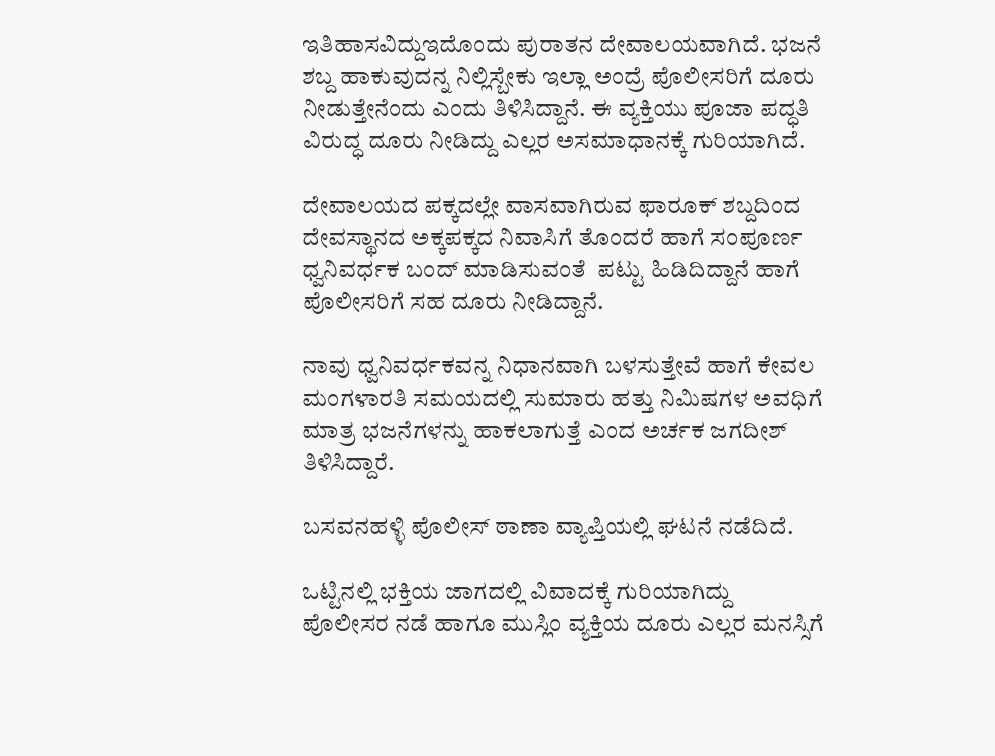ಇತಿಹಾಸವಿದ್ದುಇದೊಂದು ಪುರಾತನ ದೇವಾಲಯವಾಗಿದೆ. ಭಜನೆ ಶಬ್ದ ಹಾಕುವುದನ್ನ‌ ನಿಲ್ಲಿಸ್ಬೇಕು ಇಲ್ಲಾ ಅಂದ್ರೆ ಪೊಲೀಸರಿಗೆ ದೂರು ನೀಡುತ್ತೇನೆಂದು ಎಂದು ತಿಳಿಸಿದ್ದಾನೆ. ಈ ವ್ಯಕ್ತಿಯು ಪೂಜಾ ಪದ್ಧತಿ ವಿರುದ್ಧ ದೂರು ನೀಡಿದ್ದು ಎಲ್ಲರ ಅಸಮಾಧಾನಕ್ಕೆ ಗುರಿಯಾಗಿದೆ.

ದೇವಾಲಯದ ಪಕ್ಕದಲ್ಲೇ ವಾಸವಾಗಿರುವ ಫಾರೂಕ್ ಶಬ್ದದಿಂದ ದೇವಸ್ಥಾನದ ಅಕ್ಕಪಕ್ಕದ ನಿವಾಸಿಗೆ ತೊಂದರೆ ಹಾಗೆ ಸಂಪೂರ್ಣ ಧ್ವನಿವರ್ಧಕ ಬಂದ್ ಮಾಡಿಸುವಂತೆ  ಪಟ್ಟು ಹಿಡಿದಿದ್ದಾನೆ ಹಾಗೆ ಪೊಲೀಸರಿಗೆ ಸಹ ದೂರು ನೀಡಿದ್ದಾನೆ.

ನಾವು ಧ್ವನಿವರ್ಧಕವನ್ನ ನಿಧಾನವಾಗಿ ಬಳಸುತ್ತೇವೆ ಹಾಗೆ ಕೇವಲ ಮಂಗಳಾರತಿ ಸಮಯದಲ್ಲಿ ಸುಮಾರು ಹತ್ತು ನಿಮಿಷಗಳ ಅವಧಿಗೆ ಮಾತ್ರ ಭಜನೆಗಳನ್ನು ಹಾಕಲಾಗುತ್ತೆ ಎಂದ ಅರ್ಚಕ ಜಗದೀಶ್ ತಿಳಿಸಿದ್ದಾರೆ.

ಬಸವನಹಳ್ಳಿ ಪೊಲೀಸ್ ಠಾಣಾ ವ್ಯಾಪ್ತಿಯಲ್ಲಿ ಘಟನೆ ನಡೆದಿದೆ.

ಒಟ್ಟಿನಲ್ಲಿ ಭಕ್ತಿಯ ಜಾಗದಲ್ಲಿ ವಿವಾದಕ್ಕೆ ಗುರಿಯಾಗಿದ್ದು ಪೊಲೀಸರ ನಡೆ ಹಾಗೂ ಮುಸ್ಲಿಂ ವ್ಯಕ್ತಿಯ ದೂರು ಎಲ್ಲರ ಮನಸ್ಸಿಗೆ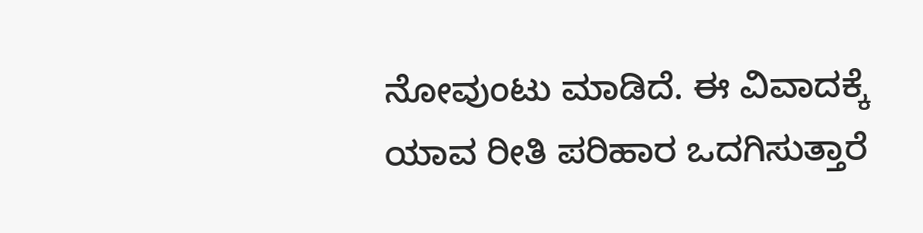ನೋವುಂಟು ಮಾಡಿದೆ. ಈ ವಿವಾದಕ್ಕೆ ಯಾವ ರೀತಿ ಪರಿಹಾರ ಒದಗಿಸುತ್ತಾರೆ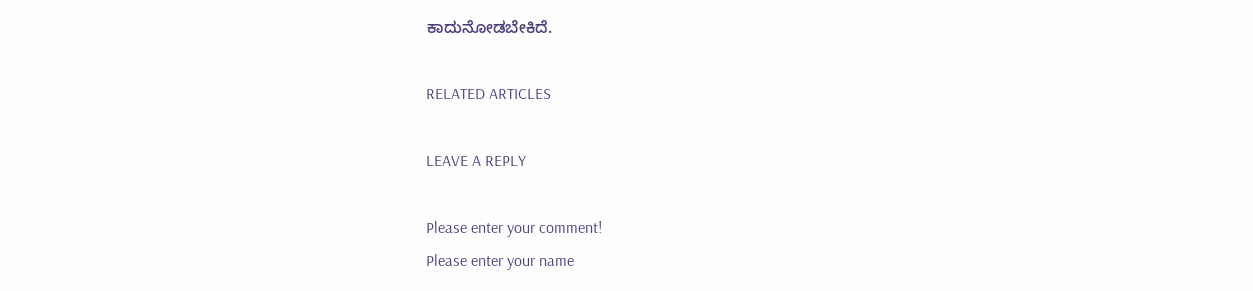ಕಾದುನೋಡಬೇಕಿದೆ.

RELATED ARTICLES

LEAVE A REPLY

Please enter your comment!
Please enter your name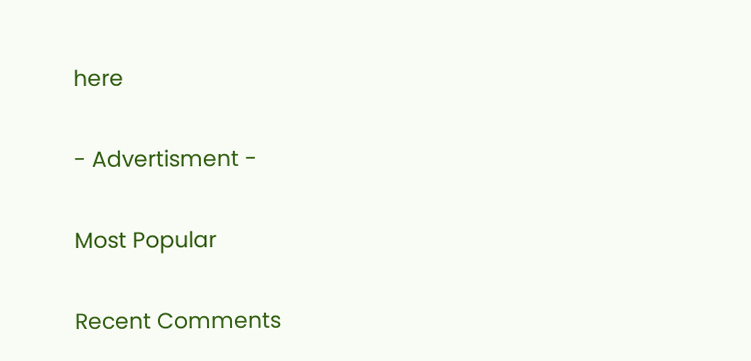here

- Advertisment -

Most Popular

Recent Comments